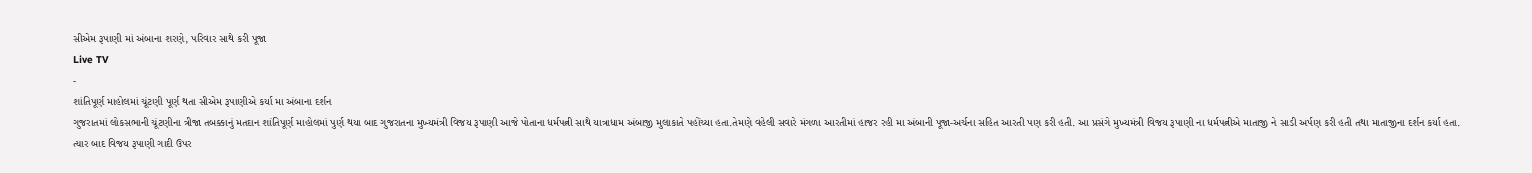સીએમ રૂપાણી માં અંબાના શરણે, પરિવાર સાથે કરી પૂજા
Live TV
-
શાંતિપૂર્ણ માહોલમાં ચૂંટણી પૂર્ણ થતા સીએમ રૂપાણીએ કર્યા મા અંબાના દર્શન
ગુજરાતમાં લોકસભાની ચૂંટણીના ત્રીજા તબક્કાનું મતદાન શાંતિપૂર્ણ માહોલમાં પુર્ણ થયા બાદ ગુજરાતના મુખ્યમંત્રી વિજય રૂપાણી આજે પોતાના ધર્મપત્ની સાથે યાત્રાધામ અંબાજી મુલાકાતે પહોંચ્યા હતા.તેમણે વહેલી સવારે મંગળા આરતીમાં હાજર રહી મા અંબાની પૂજા-અર્ચના સહિત આરતી પણ કરી હતી. આ પ્રસંગે મુખ્યમંત્રી વિજય રૂપાણી ના ધર્મપત્નીએ માતાજી ને સાડી અર્પણ કરી હતી તથા માતાજીના દર્શન કર્યા હતા. ત્યાર બાદ વિજય રૂપાણી ગાદી ઉપર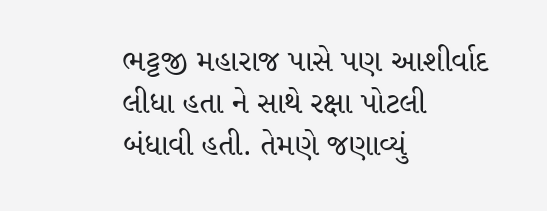ભટ્ટજી મહારાજ પાસે પણ આશીર્વાદ લીધા હતા ને સાથે રક્ષા પોટલી બંધાવી હતી. તેમણે જણાવ્યું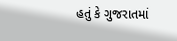હતું કે ગુજરાતમાં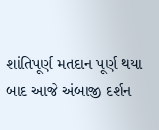શાંતિપૂર્ણ મતદાન પૂર્ણ થયા બાદ આજે અંબાજી દર્શન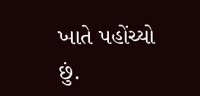ખાતે પહોંચ્યો છું.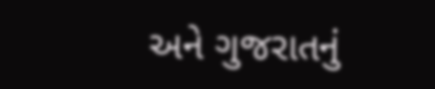અને ગુજરાતનું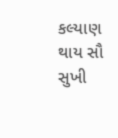કલ્યાણ થાય સૌ સુખી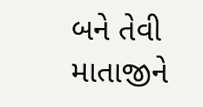બને તેવી માતાજીને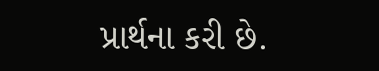પ્રાર્થના કરી છે.